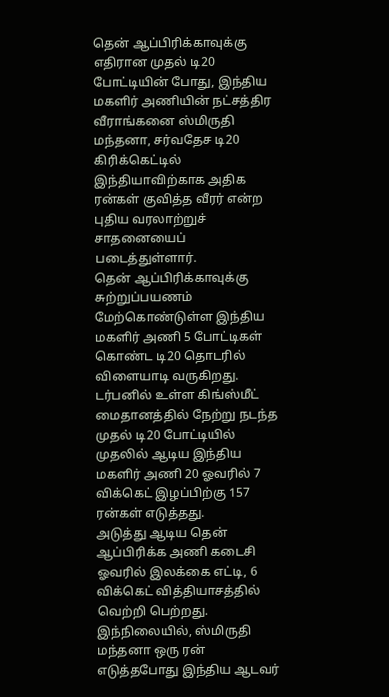தென் ஆப்பிரிக்காவுக்கு எதிரான முதல் டி20 போட்டியின் போது, இந்திய மகளிர் அணியின் நட்சத்திர வீராங்கனை ஸ்மிருதி மந்தனா, சர்வதேச டி20 கிரிக்கெட்டில் இந்தியாவிற்காக அதிக ரன்கள் குவித்த வீரர் என்ற புதிய வரலாற்றுச் சாதனையைப் படைத்துள்ளார்.
தென் ஆப்பிரிக்காவுக்கு சுற்றுப்பயணம் மேற்கொண்டுள்ள இந்திய மகளிர் அணி 5 போட்டிகள் கொண்ட டி20 தொடரில் விளையாடி வருகிறது.
டர்பனில் உள்ள கிங்ஸ்மீட் மைதானத்தில் நேற்று நடந்த முதல் டி20 போட்டியில் முதலில் ஆடிய இந்திய மகளிர் அணி 20 ஓவரில் 7 விக்கெட் இழப்பிற்கு 157 ரன்கள் எடுத்தது.
அடுத்து ஆடிய தென் ஆப்பிரிக்க அணி கடைசி ஓவரில் இலக்கை எட்டி, 6 விக்கெட் வித்தியாசத்தில் வெற்றி பெற்றது.
இந்நிலையில், ஸ்மிருதி மந்தனா ஒரு ரன் எடுத்தபோது இந்திய ஆடவர்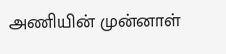அணியின் முன்னாள்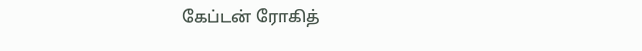கேப்டன் ரோகித்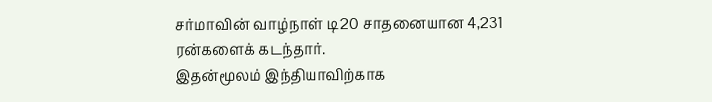சர்மாவின் வாழ்நாள் டி20 சாதனையான 4,231 ரன்களைக் கடந்தார்.
இதன்மூலம் இந்தியாவிற்காக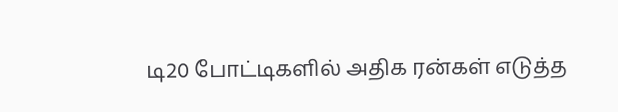டி20 போட்டிகளில் அதிக ரன்கள் எடுத்த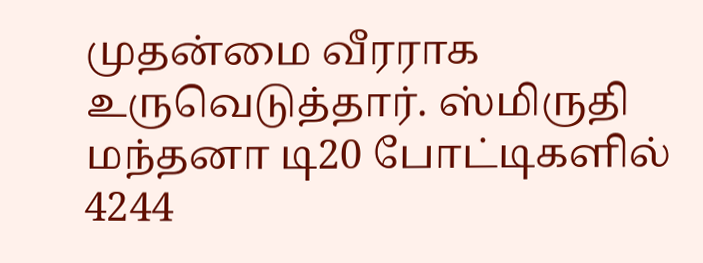முதன்மை வீரராக உருவெடுத்தார். ஸ்மிருதி மந்தனா டி20 போட்டிகளில் 4244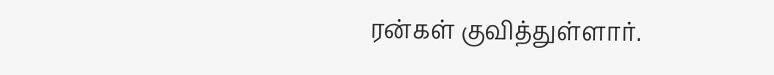ரன்கள் குவித்துள்ளார்.